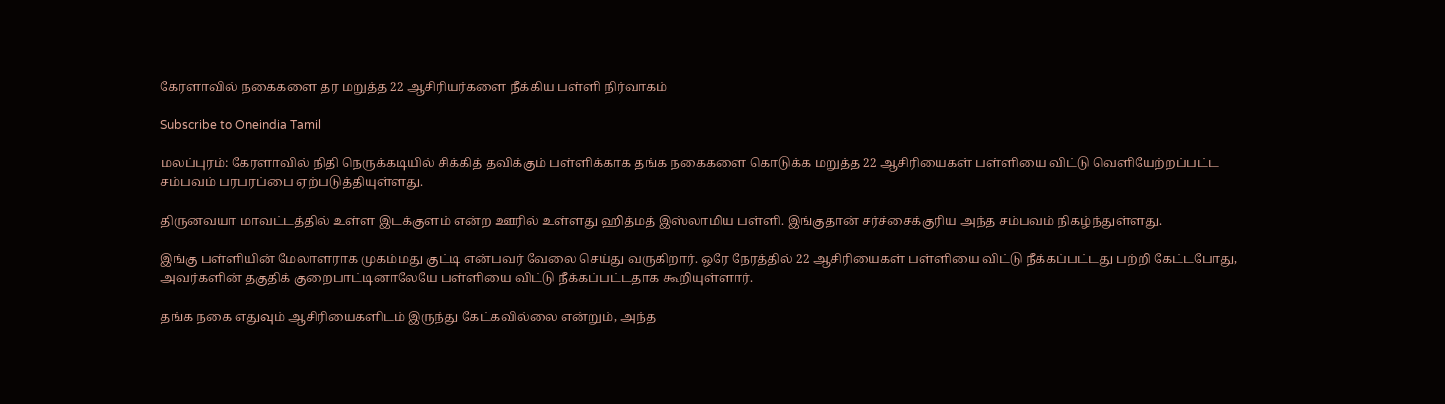கேரளாவில் நகைகளை தர மறுத்த 22 ஆசிரியர்களை நீக்கிய பள்ளி நிர்வாகம்

Subscribe to Oneindia Tamil

மலப்புரம்: கேரளாவில் நிதி நெருக்கடியில் சிக்கித் தவிக்கும் பள்ளிக்காக தங்க நகைகளை கொடுக்க மறுத்த 22 ஆசிரியைகள் பள்ளியை விட்டு வெளியேற்றப்பட்ட சம்பவம் பரபரப்பை ஏற்படுத்தியுள்ளது.

திருனவயா மாவட்டத்தில் உள்ள இடக்குளம் என்ற ஊரில் உள்ளது ஹித்மத் இஸ்லாமிய பள்ளி. இங்குதான் சர்ச்சைக்குரிய அந்த சம்பவம் நிகழ்ந்துள்ளது.

இங்கு பள்ளியின் மேலாளராக முகம்மது குட்டி என்பவர் வேலை செய்து வருகிறார். ஒரே நேரத்தில் 22 ஆசிரியைகள் பள்ளியை விட்டு நீக்கப்பட்டது பற்றி கேட்டபோது, அவர்களின் தகுதிக் குறைபாட்டினாலேயே பள்ளியை விட்டு நீக்கப்பட்டதாக கூறியுள்ளார்.

தங்க நகை எதுவும் ஆசிரியைகளிடம் இருந்து கேட்கவில்லை என்றும், அந்த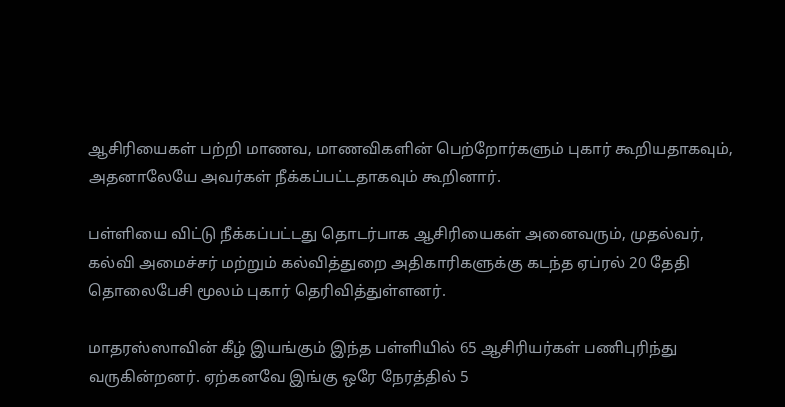ஆசிரியைகள் பற்றி மாணவ, மாணவிகளின் பெற்றோர்களும் புகார் கூறியதாகவும், அதனாலேயே அவர்கள் நீக்கப்பட்டதாகவும் கூறினார்.

பள்ளியை விட்டு நீக்கப்பட்டது தொடர்பாக ஆசிரியைகள் அனைவரும், முதல்வர், கல்வி அமைச்சர் மற்றும் கல்வித்துறை அதிகாரிகளுக்கு கடந்த ஏப்ரல் 20 தேதி தொலைபேசி மூலம் புகார் தெரிவித்துள்ளனர்.

மாதரஸ்ஸாவின் கீழ் இயங்கும் இந்த பள்ளியில் 65 ஆசிரியர்கள் பணிபுரிந்து வருகின்றனர். ஏற்கனவே இங்கு ஒரே நேரத்தில் 5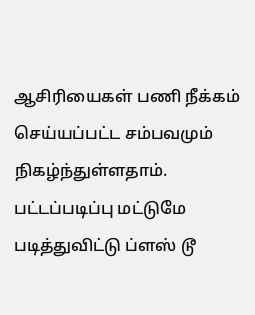ஆசிரியைகள் பணி நீக்கம் செய்யப்பட்ட சம்பவமும் நிகழ்ந்துள்ளதாம். பட்டப்படிப்பு மட்டுமே படித்துவிட்டு ப்ளஸ் டூ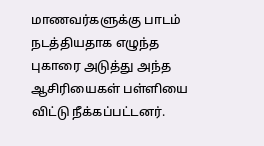மாணவர்களுக்கு பாடம் நடத்தியதாக எழுந்த புகாரை அடுத்து அந்த ஆசிரியைகள் பள்ளியை விட்டு நீக்கப்பட்டனர்.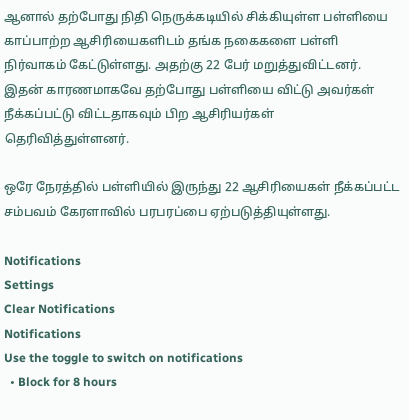ஆனால் தற்போது நிதி நெருக்கடியில் சிக்கியுள்ள பள்ளியை காப்பாற்ற ஆசிரியைகளிடம் தங்க நகைகளை பள்ளி நிர்வாகம் கேட்டுள்ளது. அதற்கு 22 பேர் மறுத்துவிட்டனர். இதன் காரணமாகவே தற்போது பள்ளியை விட்டு அவர்கள் நீக்கப்பட்டு விட்டதாகவும் பிற ஆசிரியர்கள் தெரிவித்துள்ளனர்.

ஒரே நேரத்தில் பள்ளியில் இருந்து 22 ஆசிரியைகள் நீக்கப்பட்ட சம்பவம் கேரளாவில் பரபரப்பை ஏற்படுத்தியுள்ளது.

Notifications
Settings
Clear Notifications
Notifications
Use the toggle to switch on notifications
  • Block for 8 hours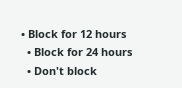• Block for 12 hours
  • Block for 24 hours
  • Don't block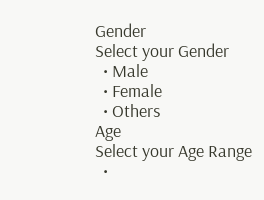Gender
Select your Gender
  • Male
  • Female
  • Others
Age
Select your Age Range
  •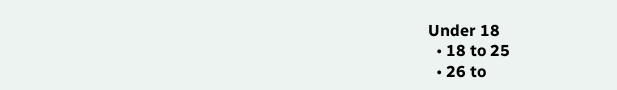Under 18
  • 18 to 25
  • 26 to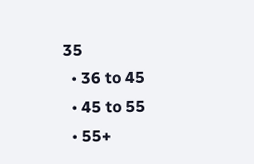35
  • 36 to 45
  • 45 to 55
  • 55+